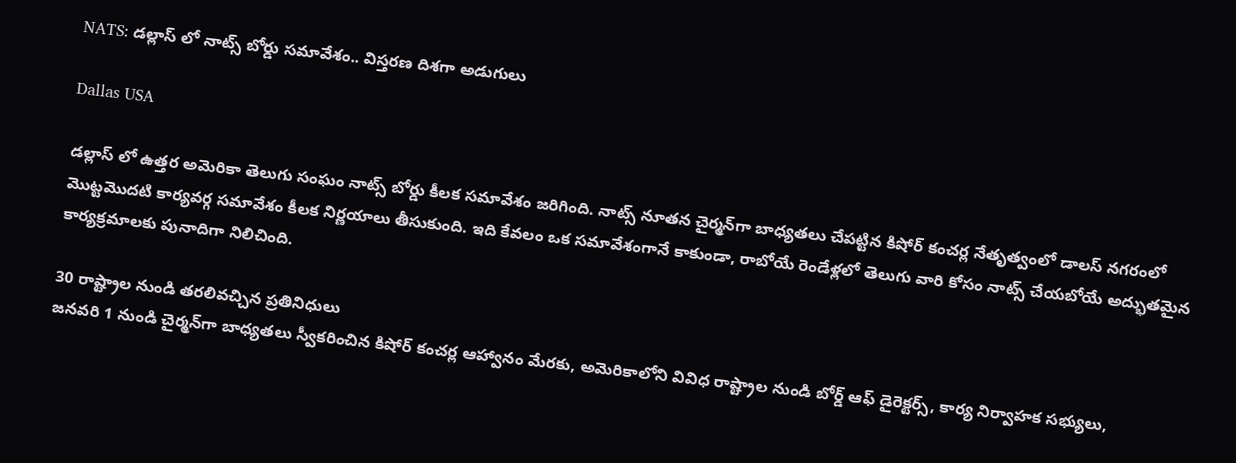NATS: డల్లాస్ ‌లో నాట్స్ బోర్డు సమావేశం.. విస్తరణ దిశగా అడుగులు

Dallas USA

డల్లాస్ లో ఉత్తర అమెరికా తెలుగు సంఘం నాట్స్ బోర్డు కీలక సమావేశం జరిగింది. నాట్స్ నూతన చైర్మన్‌గా బాధ్యతలు చేపట్టిన కిషోర్ కంచర్ల నేతృత్వంలో డాలస్ నగరంలో మొట్టమొదటి కార్యవర్గ సమావేశం కీలక నిర్ణయాలు తీసుకుంది. ఇది కేవలం ఒక సమావేశంగానే కాకుండా, రాబోయే రెండేళ్లలో తెలుగు వారి కోసం నాట్స్ చేయబోయే అద్భుతమైన కార్యక్రమాలకు పునాదిగా నిలిచింది.

30 రాష్ట్రాల నుండి తరలివచ్చిన ప్రతినిధులు
జనవరి 1 నుండి చైర్మన్‌గా బాధ్యతలు స్వీకరించిన కిషోర్ కంచర్ల ఆహ్వానం మేరకు, అమెరికాలోని వివిధ రాష్ట్రాల నుండి బోర్డ్ ఆఫ్ డైరెక్టర్స్, కార్య నిర్వాహక సభ్యులు,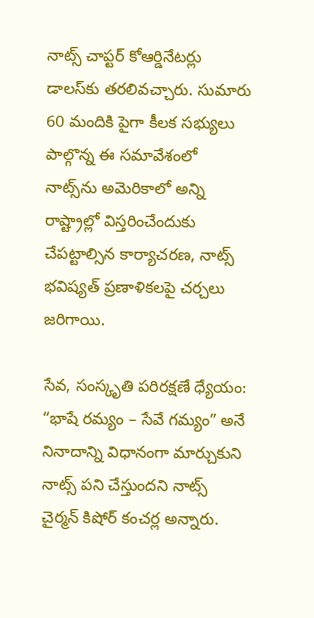నాట్స్ చాప్టర్ కోఆర్డినేటర్లు డాలస్‌కు తరలివచ్చారు. సుమారు 60 మందికి పైగా కీలక సభ్యులు పాల్గొన్న ఈ సమావేశంలో నాట్స్‌ను అమెరికాలో అన్ని రాష్ట్రాల్లో విస్తరించేందుకు చేపట్టాల్సిన కార్యాచరణ, నాట్స్ భవిష్యత్ ప్రణాళికలపై చర్చలు జరిగాయి.

సేవ, సంస్కృతి పరిరక్షణే ధ్యేయం:
“భాషే రమ్యం – సేవే గమ్యం” అనే నినాదాన్ని విధానంగా మార్చుకుని నాట్స్ పని చేస్తుందని నాట్స్ చైర్మన్ కిషోర్ కంచర్ల అన్నారు.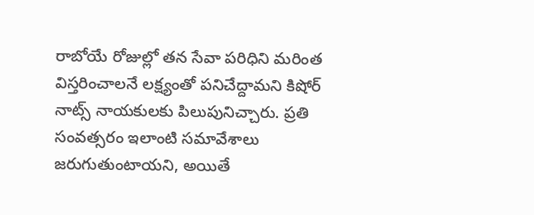రాబోయే రోజుల్లో తన సేవా పరిధిని మరింత విస్తరించాలనే లక్ష్యంతో పనిచేద్దామని కిషోర్ నాట్స్ నాయకులకు పిలుపునిచ్చారు. ప్రతి సంవత్సరం ఇలాంటి సమావేశాలు జరుగుతుంటాయని, అయితే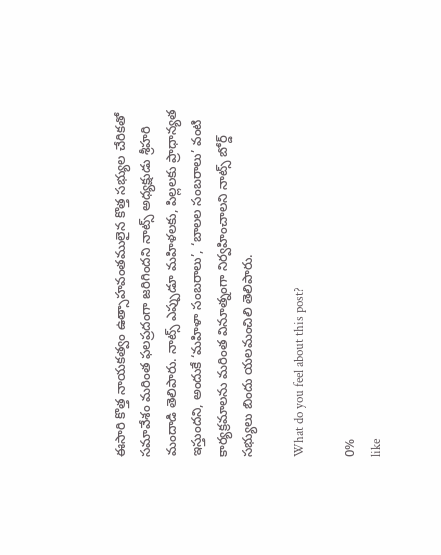ఈసారి కొత్త నాయకత్వం ఉత్సాహవంతములైన కొత్త సభ్యుల చేరికతో సమావేశం మరింత ఫలప్రదంగా జరిగిందని నాట్స్ అధ్యక్షుడు శ్రీహరి మందాడి తెలిపారు. నాట్స్ ఎప్పుడూ మహిళలకు, పిల్లలకు ప్రాధాన్యత ఇస్తుందని, అందుకే ‘మహిళా సంబరాలు’, ‘బాలల సంబరాలు’ వంటి కార్యక్రమాలను మరింత వినూత్నంగా నిర్వహించాలని నాట్స్ బోర్డ్ సభ్యులు బిందు యలమంచిలి తెలిపారు.

What do you feel about this post?

0%
like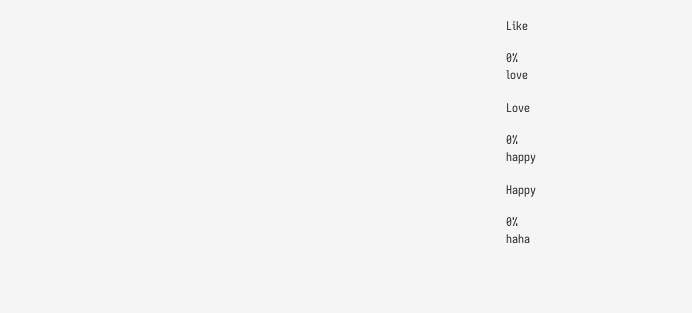Like

0%
love

Love

0%
happy

Happy

0%
haha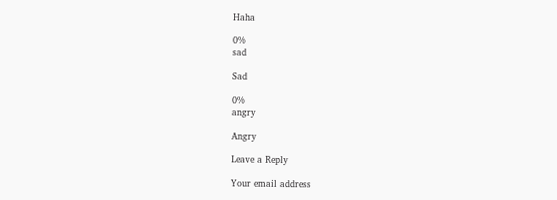Haha

0%
sad

Sad

0%
angry

Angry

Leave a Reply

Your email address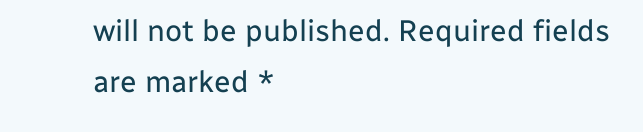will not be published. Required fields are marked *